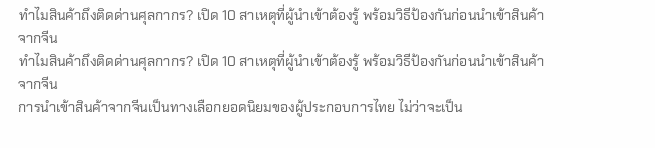ทำไมสินค้าถึงติดด่านศุลกากร? เปิด 10 สาเหตุที่ผู้นำเข้าต้องรู้ พร้อมวิธีป้องกันก่อนนำเข้าสินค้าจากจีน
ทำไมสินค้าถึงติดด่านศุลกากร? เปิด 10 สาเหตุที่ผู้นำเข้าต้องรู้ พร้อมวิธีป้องกันก่อนนำเข้าสินค้าจากจีน
การนำเข้าสินค้าจากจีนเป็นทางเลือกยอดนิยมของผู้ประกอบการไทย ไม่ว่าจะเป็น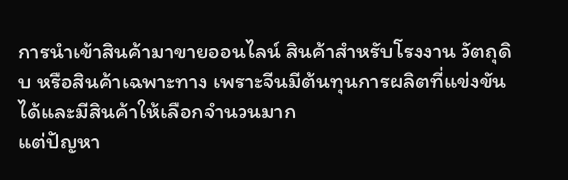การนำเข้าสินค้ามาขายออนไลน์ สินค้าสำหรับโรงงาน วัตถุดิบ หรือสินค้าเฉพาะทาง เพราะจีนมีต้นทุนการผลิตที่แข่งขันได้และมีสินค้าให้เลือกจำนวนมาก
แต่ปัญหา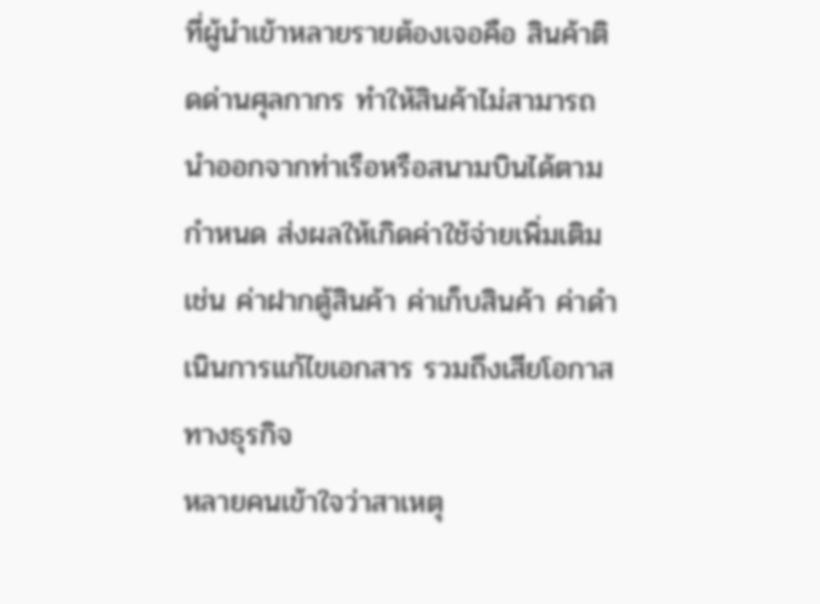ที่ผู้นำเข้าหลายรายต้องเจอคือ สินค้าติดด่านศุลกากร ทำให้สินค้าไม่สามารถนำออกจากท่าเรือหรือสนามบินได้ตามกำหนด ส่งผลให้เกิดค่าใช้จ่ายเพิ่มเติม เช่น ค่าฝากตู้สินค้า ค่าเก็บสินค้า ค่าดำเนินการแก้ไขเอกสาร รวมถึงเสียโอกาสทางธุรกิจ
หลายคนเข้าใจว่าสาเหตุ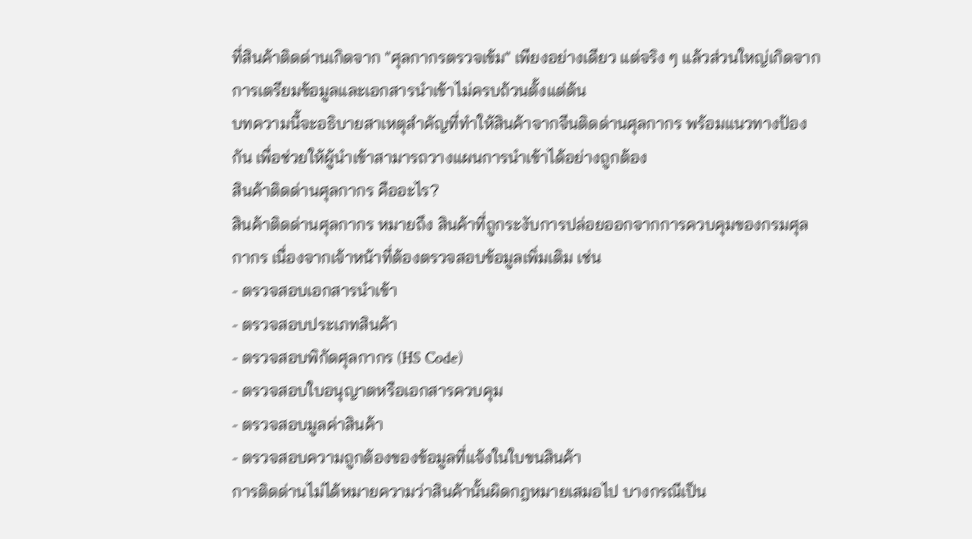ที่สินค้าติดด่านเกิดจาก "ศุลกากรตรวจเข้ม" เพียงอย่างเดียว แต่จริง ๆ แล้วส่วนใหญ่เกิดจาก การเตรียมข้อมูลและเอกสารนำเข้าไม่ครบถ้วนตั้งแต่ต้น
บทความนี้จะอธิบายสาเหตุสำคัญที่ทำให้สินค้าจากจีนติดด่านศุลกากร พร้อมแนวทางป้องกัน เพื่อช่วยให้ผู้นำเข้าสามารถวางแผนการนำเข้าได้อย่างถูกต้อง
สินค้าติดด่านศุลกากร คืออะไร?
สินค้าติดด่านศุลกากร หมายถึง สินค้าที่ถูกระงับการปล่อยออกจากการควบคุมของกรมศุลกากร เนื่องจากเจ้าหน้าที่ต้องตรวจสอบข้อมูลเพิ่มเติม เช่น
- ตรวจสอบเอกสารนำเข้า
- ตรวจสอบประเภทสินค้า
- ตรวจสอบพิกัดศุลกากร (HS Code)
- ตรวจสอบใบอนุญาตหรือเอกสารควบคุม
- ตรวจสอบมูลค่าสินค้า
- ตรวจสอบความถูกต้องของข้อมูลที่แจ้งในใบขนสินค้า
การติดด่านไม่ได้หมายความว่าสินค้านั้นผิดกฎหมายเสมอไป บางกรณีเป็น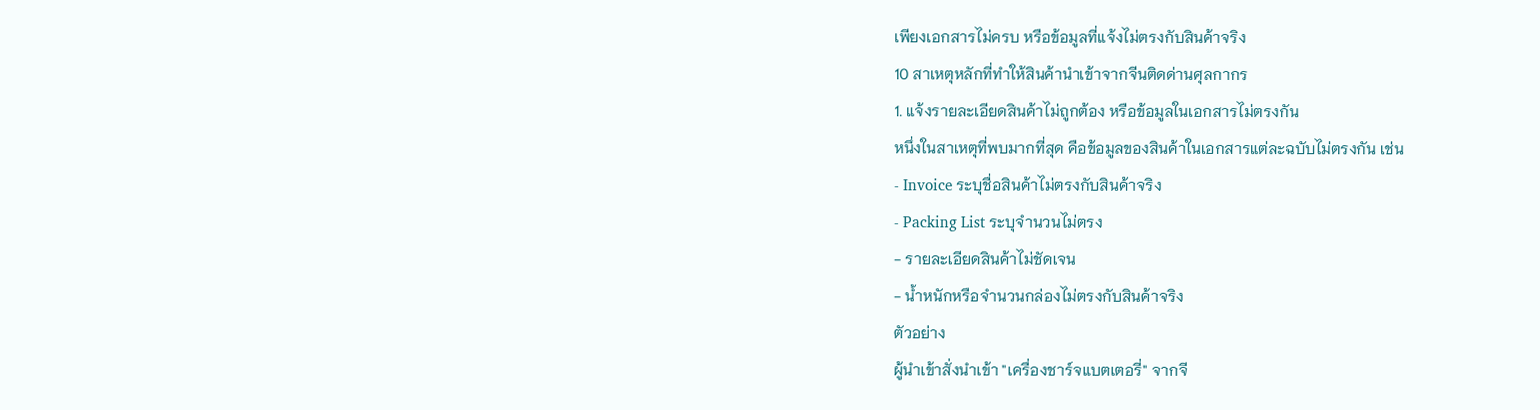เพียงเอกสารไม่ครบ หรือข้อมูลที่แจ้งไม่ตรงกับสินค้าจริง
10 สาเหตุหลักที่ทำให้สินค้านำเข้าจากจีนติดด่านศุลกากร
1. แจ้งรายละเอียดสินค้าไม่ถูกต้อง หรือข้อมูลในเอกสารไม่ตรงกัน
หนึ่งในสาเหตุที่พบมากที่สุด คือข้อมูลของสินค้าในเอกสารแต่ละฉบับไม่ตรงกัน เช่น
- Invoice ระบุชื่อสินค้าไม่ตรงกับสินค้าจริง
- Packing List ระบุจำนวนไม่ตรง
- รายละเอียดสินค้าไม่ชัดเจน
- น้ำหนักหรือจำนวนกล่องไม่ตรงกับสินค้าจริง
ตัวอย่าง
ผู้นำเข้าสั่งนำเข้า "เครื่องชาร์จแบตเตอรี่" จากจี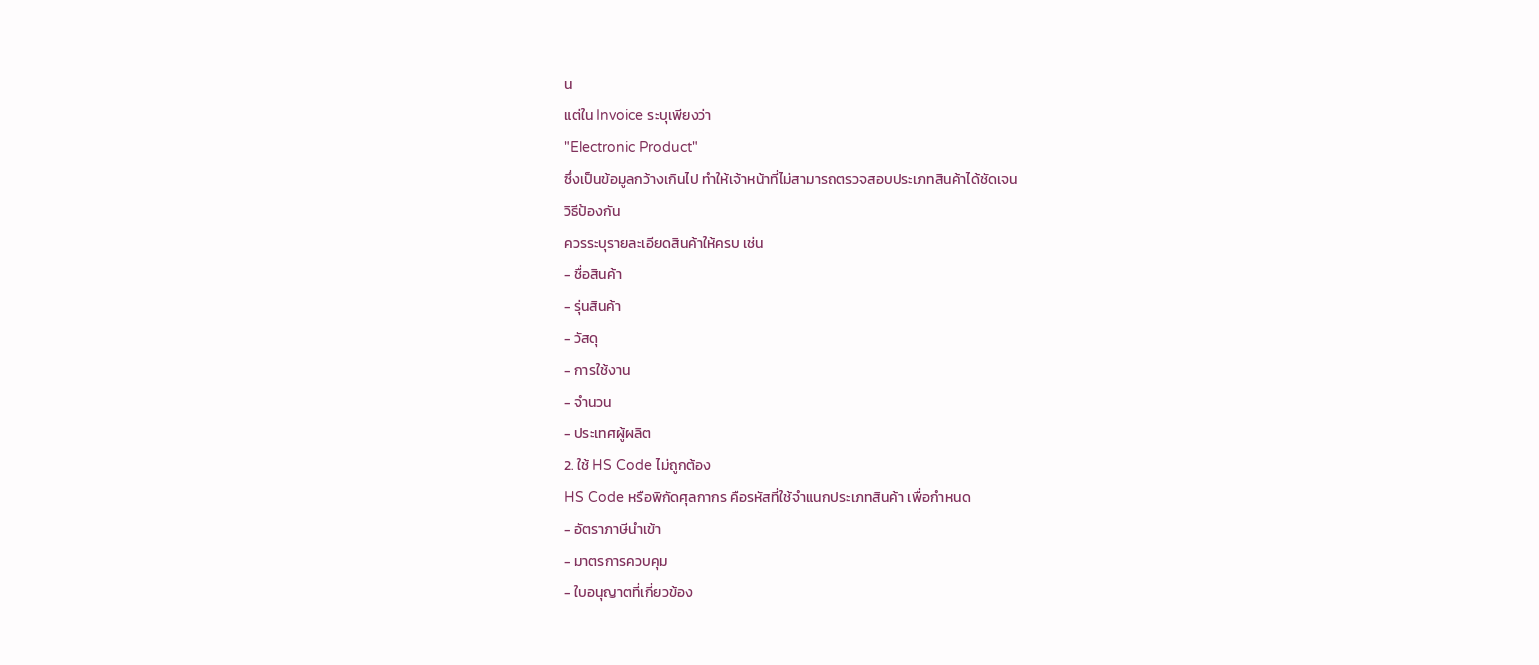น
แต่ใน Invoice ระบุเพียงว่า
"Electronic Product"
ซึ่งเป็นข้อมูลกว้างเกินไป ทำให้เจ้าหน้าที่ไม่สามารถตรวจสอบประเภทสินค้าได้ชัดเจน
วิธีป้องกัน
ควรระบุรายละเอียดสินค้าให้ครบ เช่น
- ชื่อสินค้า
- รุ่นสินค้า
- วัสดุ
- การใช้งาน
- จำนวน
- ประเทศผู้ผลิต
2. ใช้ HS Code ไม่ถูกต้อง
HS Code หรือพิกัดศุลกากร คือรหัสที่ใช้จำแนกประเภทสินค้า เพื่อกำหนด
- อัตราภาษีนำเข้า
- มาตรการควบคุม
- ใบอนุญาตที่เกี่ยวข้อง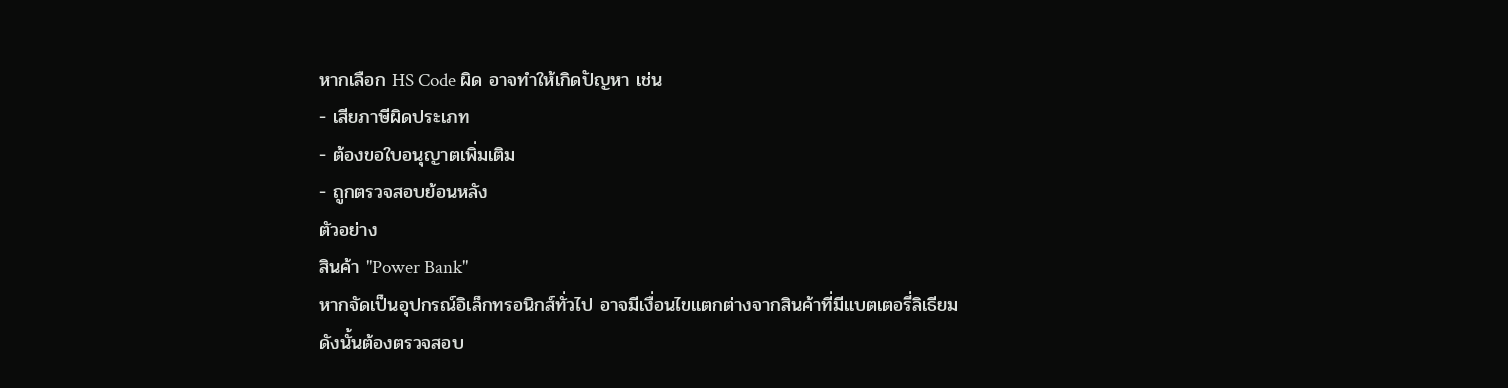หากเลือก HS Code ผิด อาจทำให้เกิดปัญหา เช่น
- เสียภาษีผิดประเภท
- ต้องขอใบอนุญาตเพิ่มเติม
- ถูกตรวจสอบย้อนหลัง
ตัวอย่าง
สินค้า "Power Bank"
หากจัดเป็นอุปกรณ์อิเล็กทรอนิกส์ทั่วไป อาจมีเงื่อนไขแตกต่างจากสินค้าที่มีแบตเตอรี่ลิเธียม
ดังนั้นต้องตรวจสอบ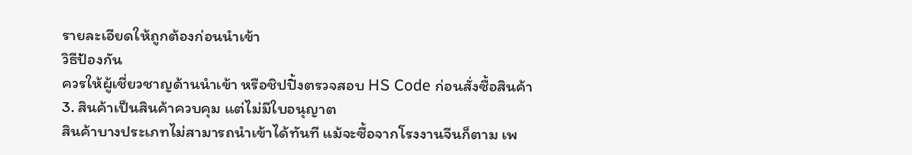รายละเอียดให้ถูกต้องก่อนนำเข้า
วิธีป้องกัน
ควรให้ผู้เชี่ยวชาญด้านนำเข้า หรือชิปปิ้งตรวจสอบ HS Code ก่อนสั่งซื้อสินค้า
3. สินค้าเป็นสินค้าควบคุม แต่ไม่มีใบอนุญาต
สินค้าบางประเภทไม่สามารถนำเข้าได้ทันที แม้จะซื้อจากโรงงานจีนก็ตาม เพ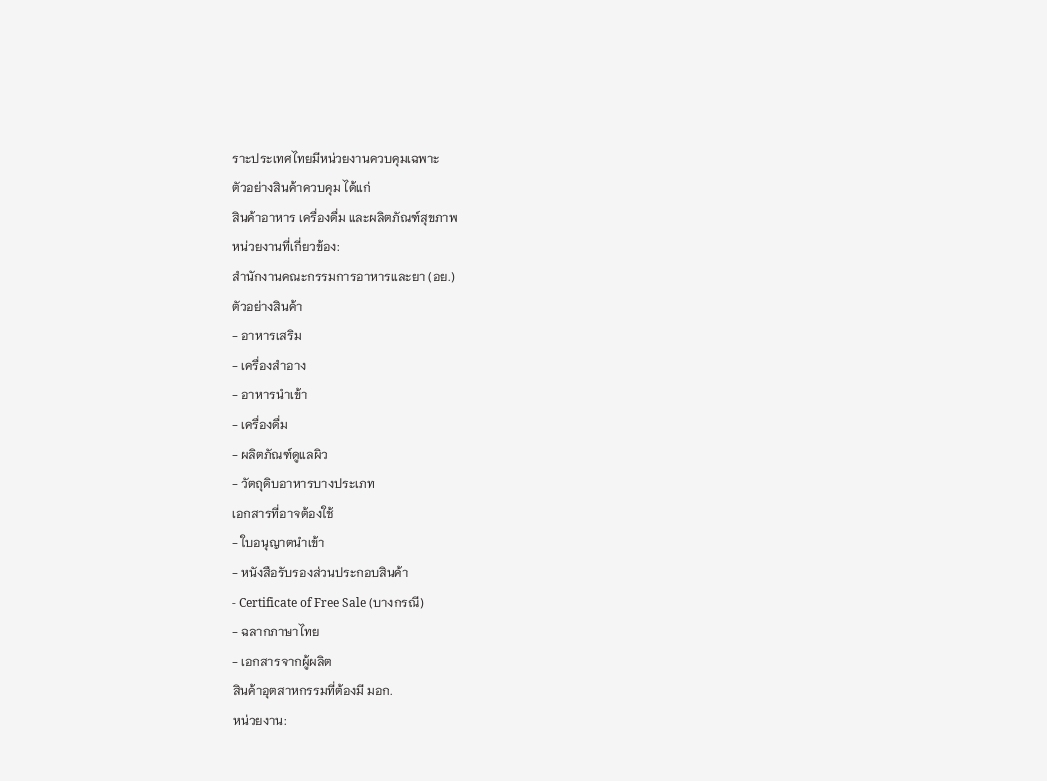ราะประเทศไทยมีหน่วยงานควบคุมเฉพาะ
ตัวอย่างสินค้าควบคุม ได้แก่
สินค้าอาหาร เครื่องดื่ม และผลิตภัณฑ์สุขภาพ
หน่วยงานที่เกี่ยวข้อง:
สำนักงานคณะกรรมการอาหารและยา (อย.)
ตัวอย่างสินค้า
- อาหารเสริม
- เครื่องสำอาง
- อาหารนำเข้า
- เครื่องดื่ม
- ผลิตภัณฑ์ดูแลผิว
- วัตถุดิบอาหารบางประเภท
เอกสารที่อาจต้องใช้
- ใบอนุญาตนำเข้า
- หนังสือรับรองส่วนประกอบสินค้า
- Certificate of Free Sale (บางกรณี)
- ฉลากภาษาไทย
- เอกสารจากผู้ผลิต
สินค้าอุตสาหกรรมที่ต้องมี มอก.
หน่วยงาน: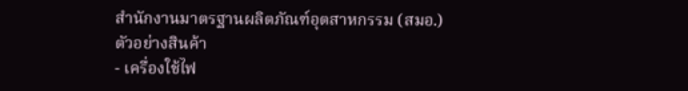สำนักงานมาตรฐานผลิตภัณฑ์อุตสาหกรรม (สมอ.)
ตัวอย่างสินค้า
- เครื่องใช้ไฟ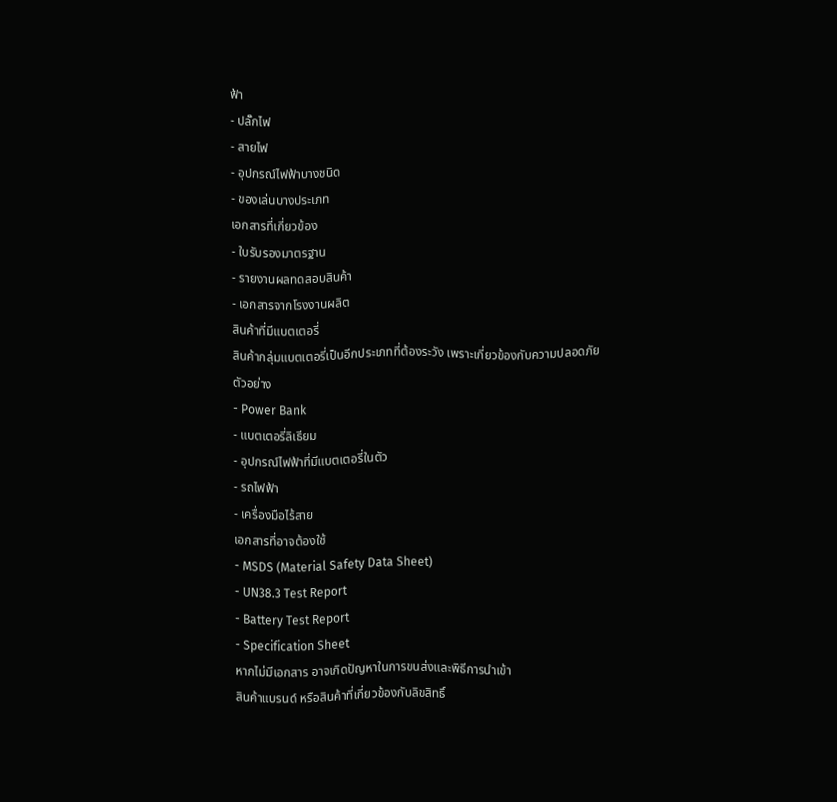ฟ้า
- ปลั๊กไฟ
- สายไฟ
- อุปกรณ์ไฟฟ้าบางชนิด
- ของเล่นบางประเภท
เอกสารที่เกี่ยวข้อง
- ใบรับรองมาตรฐาน
- รายงานผลทดสอบสินค้า
- เอกสารจากโรงงานผลิต
สินค้าที่มีแบตเตอรี่
สินค้ากลุ่มแบตเตอรี่เป็นอีกประเภทที่ต้องระวัง เพราะเกี่ยวข้องกับความปลอดภัย
ตัวอย่าง
- Power Bank
- แบตเตอรี่ลิเธียม
- อุปกรณ์ไฟฟ้าที่มีแบตเตอรี่ในตัว
- รถไฟฟ้า
- เครื่องมือไร้สาย
เอกสารที่อาจต้องใช้
- MSDS (Material Safety Data Sheet)
- UN38.3 Test Report
- Battery Test Report
- Specification Sheet
หากไม่มีเอกสาร อาจเกิดปัญหาในการขนส่งและพิธีการนำเข้า
สินค้าแบรนด์ หรือสินค้าที่เกี่ยวข้องกับลิขสิทธิ์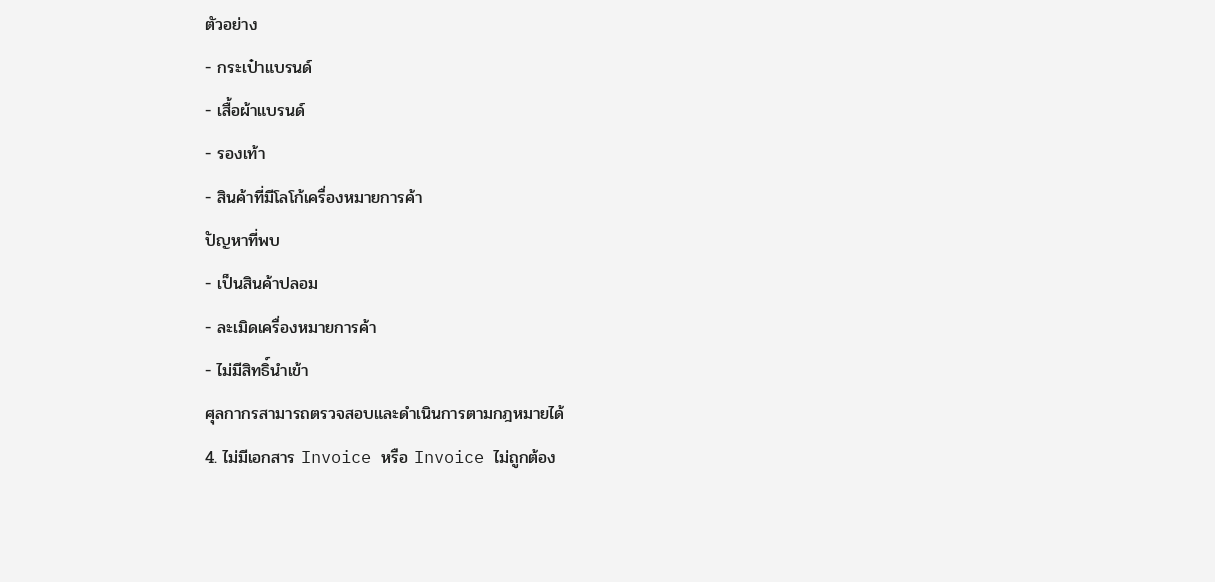ตัวอย่าง
- กระเป๋าแบรนด์
- เสื้อผ้าแบรนด์
- รองเท้า
- สินค้าที่มีโลโก้เครื่องหมายการค้า
ปัญหาที่พบ
- เป็นสินค้าปลอม
- ละเมิดเครื่องหมายการค้า
- ไม่มีสิทธิ์นำเข้า
ศุลกากรสามารถตรวจสอบและดำเนินการตามกฎหมายได้
4. ไม่มีเอกสาร Invoice หรือ Invoice ไม่ถูกต้อง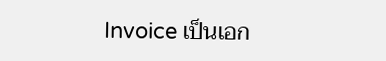Invoice เป็นเอก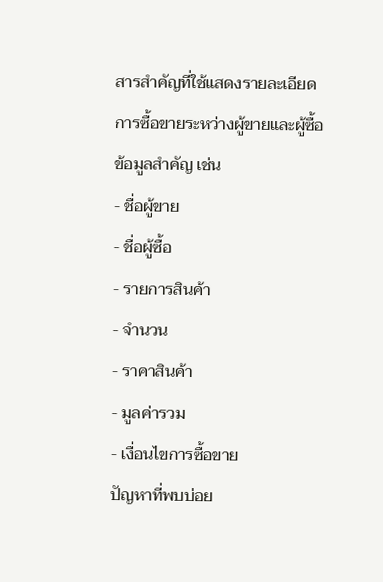สารสำคัญที่ใช้แสดงรายละเอียดการซื้อขายระหว่างผู้ขายและผู้ซื้อ
ข้อมูลสำคัญ เช่น
- ชื่อผู้ขาย
- ชื่อผู้ซื้อ
- รายการสินค้า
- จำนวน
- ราคาสินค้า
- มูลค่ารวม
- เงื่อนไขการซื้อขาย
ปัญหาที่พบบ่อย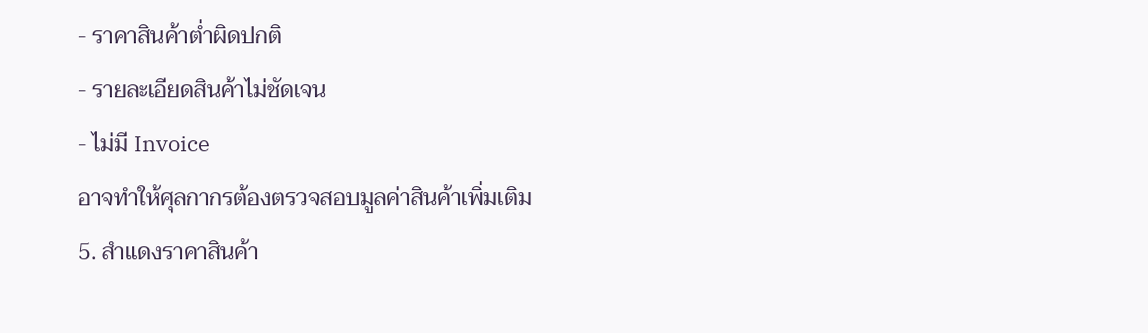- ราคาสินค้าต่ำผิดปกติ
- รายละเอียดสินค้าไม่ชัดเจน
- ไม่มี Invoice
อาจทำให้ศุลกากรต้องตรวจสอบมูลค่าสินค้าเพิ่มเติม
5. สำแดงราคาสินค้า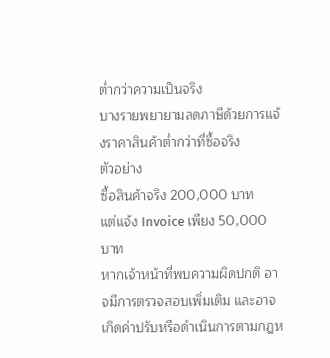ต่ำกว่าความเป็นจริง
บางรายพยายามลดภาษีด้วยการแจ้งราคาสินค้าต่ำกว่าที่ซื้อจริง
ตัวอย่าง
ซื้อสินค้าจริง 200,000 บาท
แต่แจ้ง Invoice เพียง 50,000 บาท
หากเจ้าหน้าที่พบความผิดปกติ อาจมีการตรวจสอบเพิ่มเติม และอาจเกิดค่าปรับหรือดำเนินการตามกฎห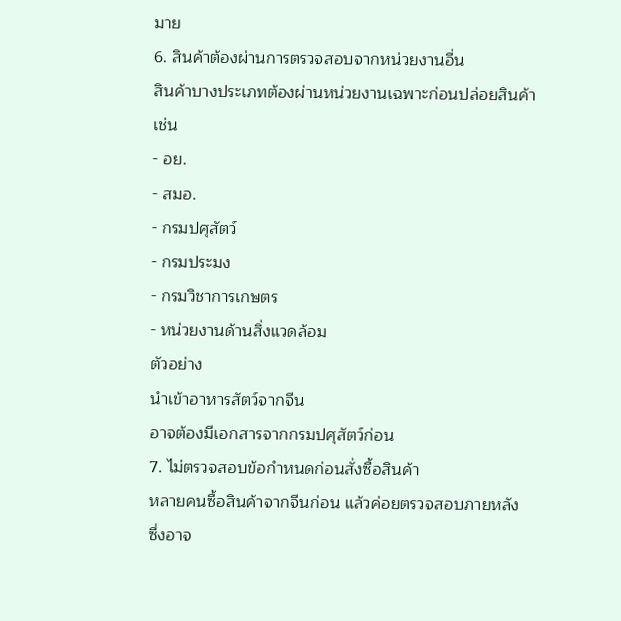มาย
6. สินค้าต้องผ่านการตรวจสอบจากหน่วยงานอื่น
สินค้าบางประเภทต้องผ่านหน่วยงานเฉพาะก่อนปล่อยสินค้า
เช่น
- อย.
- สมอ.
- กรมปศุสัตว์
- กรมประมง
- กรมวิชาการเกษตร
- หน่วยงานด้านสิ่งแวดล้อม
ตัวอย่าง
นำเข้าอาหารสัตว์จากจีน
อาจต้องมีเอกสารจากกรมปศุสัตว์ก่อน
7. ไม่ตรวจสอบข้อกำหนดก่อนสั่งซื้อสินค้า
หลายคนซื้อสินค้าจากจีนก่อน แล้วค่อยตรวจสอบภายหลัง
ซึ่งอาจ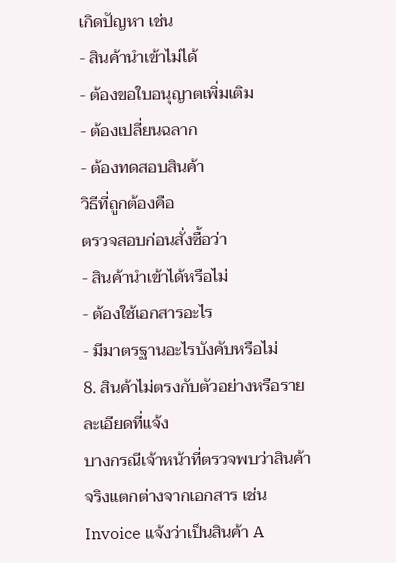เกิดปัญหา เช่น
- สินค้านำเข้าไม่ได้
- ต้องขอใบอนุญาตเพิ่มเติม
- ต้องเปลี่ยนฉลาก
- ต้องทดสอบสินค้า
วิธีที่ถูกต้องคือ
ตรวจสอบก่อนสั่งซื้อว่า
- สินค้านำเข้าได้หรือไม่
- ต้องใช้เอกสารอะไร
- มีมาตรฐานอะไรบังคับหรือไม่
8. สินค้าไม่ตรงกับตัวอย่างหรือรายละเอียดที่แจ้ง
บางกรณีเจ้าหน้าที่ตรวจพบว่าสินค้าจริงแตกต่างจากเอกสาร เช่น
Invoice แจ้งว่าเป็นสินค้า A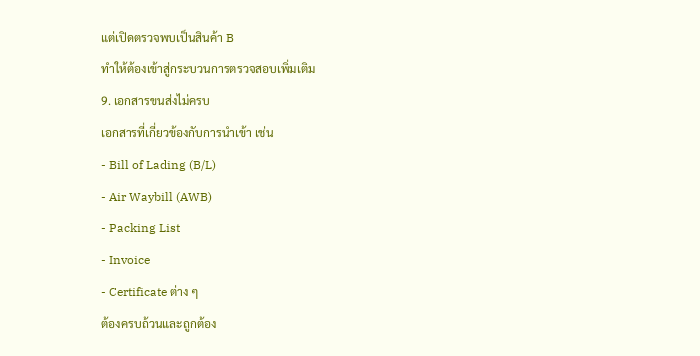แต่เปิดตรวจพบเป็นสินค้า B
ทำให้ต้องเข้าสู่กระบวนการตรวจสอบเพิ่มเติม
9. เอกสารขนส่งไม่ครบ
เอกสารที่เกี่ยวข้องกับการนำเข้า เช่น
- Bill of Lading (B/L)
- Air Waybill (AWB)
- Packing List
- Invoice
- Certificate ต่าง ๆ
ต้องครบถ้วนและถูกต้อง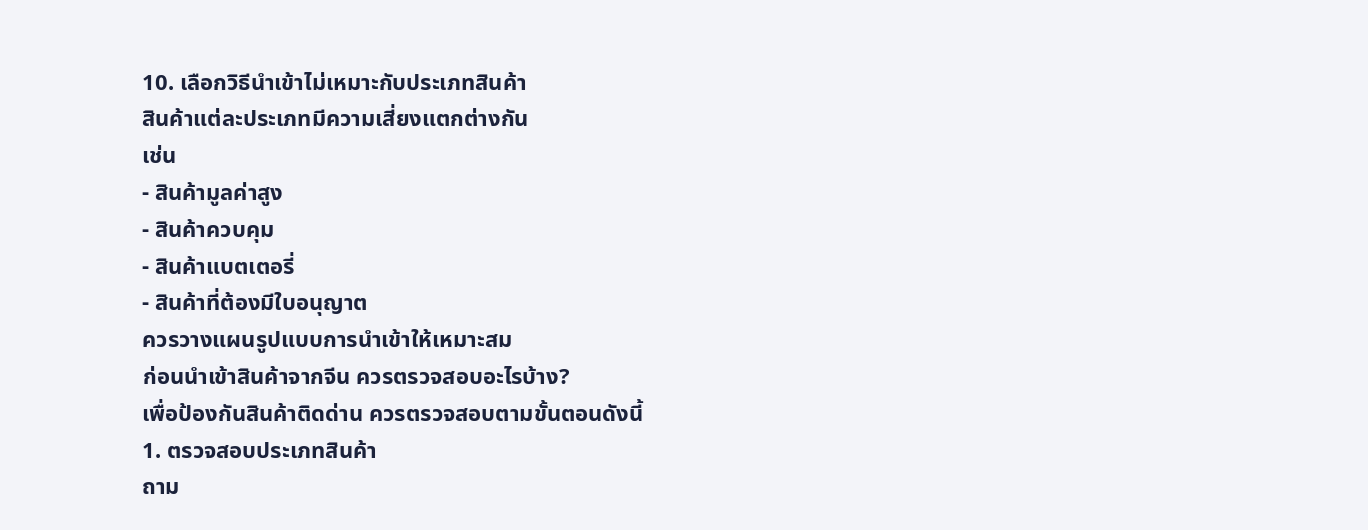10. เลือกวิธีนำเข้าไม่เหมาะกับประเภทสินค้า
สินค้าแต่ละประเภทมีความเสี่ยงแตกต่างกัน
เช่น
- สินค้ามูลค่าสูง
- สินค้าควบคุม
- สินค้าแบตเตอรี่
- สินค้าที่ต้องมีใบอนุญาต
ควรวางแผนรูปแบบการนำเข้าให้เหมาะสม
ก่อนนำเข้าสินค้าจากจีน ควรตรวจสอบอะไรบ้าง?
เพื่อป้องกันสินค้าติดด่าน ควรตรวจสอบตามขั้นตอนดังนี้
1. ตรวจสอบประเภทสินค้า
ถาม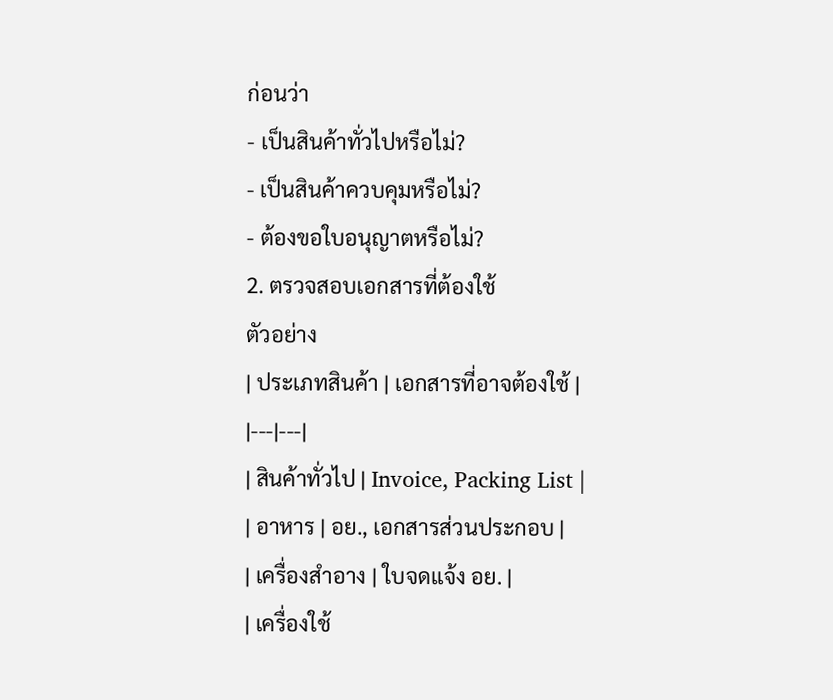ก่อนว่า
- เป็นสินค้าทั่วไปหรือไม่?
- เป็นสินค้าควบคุมหรือไม่?
- ต้องขอใบอนุญาตหรือไม่?
2. ตรวจสอบเอกสารที่ต้องใช้
ตัวอย่าง
| ประเภทสินค้า | เอกสารที่อาจต้องใช้ |
|---|---|
| สินค้าทั่วไป | Invoice, Packing List |
| อาหาร | อย., เอกสารส่วนประกอบ |
| เครื่องสำอาง | ใบจดแจ้ง อย. |
| เครื่องใช้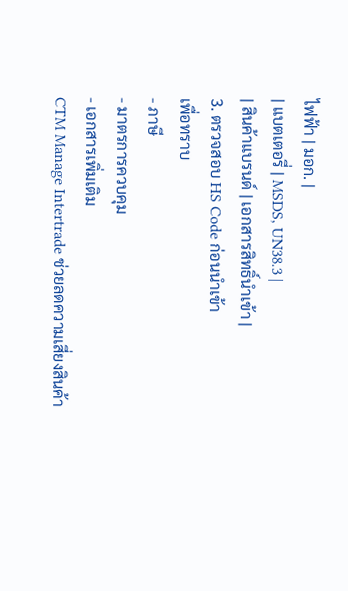ไฟฟ้า | มอก. |
| แบตเตอรี่ | MSDS, UN38.3 |
| สินค้าแบรนด์ | เอกสารสิทธิ์นำเข้า |
3. ตรวจสอบ HS Code ก่อนนำเข้า
เพื่อทราบ
- ภาษี
- มาตรการควบคุม
- เอกสารเพิ่มเติม
CTM Manage Intertrade ช่วยลดความเสี่ยงสินค้า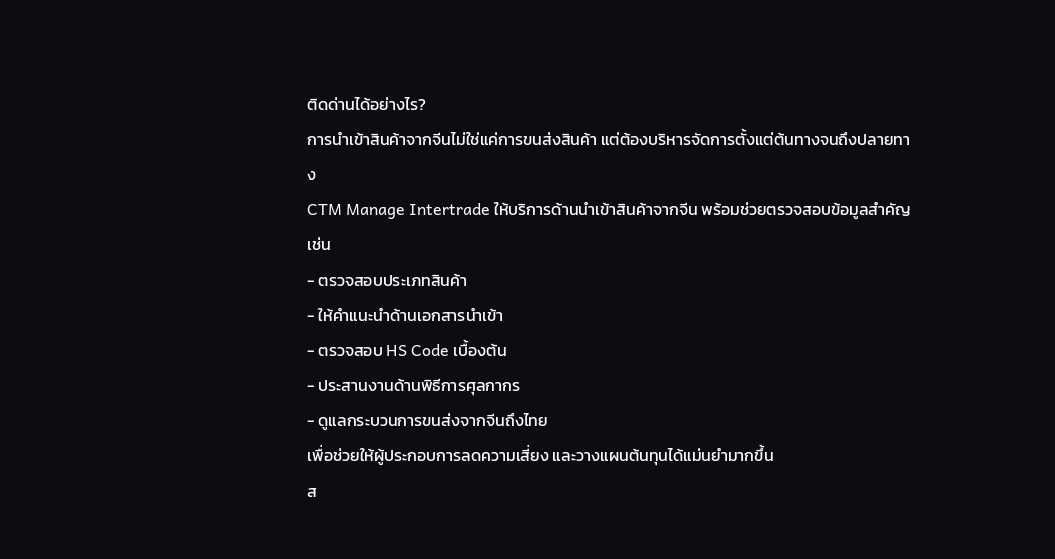ติดด่านได้อย่างไร?
การนำเข้าสินค้าจากจีนไม่ใช่แค่การขนส่งสินค้า แต่ต้องบริหารจัดการตั้งแต่ต้นทางจนถึงปลายทาง
CTM Manage Intertrade ให้บริการด้านนำเข้าสินค้าจากจีน พร้อมช่วยตรวจสอบข้อมูลสำคัญ เช่น
- ตรวจสอบประเภทสินค้า
- ให้คำแนะนำด้านเอกสารนำเข้า
- ตรวจสอบ HS Code เบื้องต้น
- ประสานงานด้านพิธีการศุลกากร
- ดูแลกระบวนการขนส่งจากจีนถึงไทย
เพื่อช่วยให้ผู้ประกอบการลดความเสี่ยง และวางแผนต้นทุนได้แม่นยำมากขึ้น
ส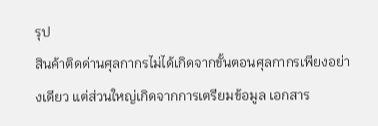รุป
สินค้าติดด่านศุลกากรไม่ได้เกิดจากขั้นตอนศุลกากรเพียงอย่างเดียว แต่ส่วนใหญ่เกิดจากการเตรียมข้อมูล เอกสาร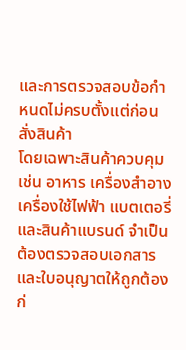และการตรวจสอบข้อกำหนดไม่ครบตั้งแต่ก่อนสั่งสินค้า
โดยเฉพาะสินค้าควบคุม เช่น อาหาร เครื่องสำอาง เครื่องใช้ไฟฟ้า แบตเตอรี่ และสินค้าแบรนด์ จำเป็นต้องตรวจสอบเอกสารและใบอนุญาตให้ถูกต้องก่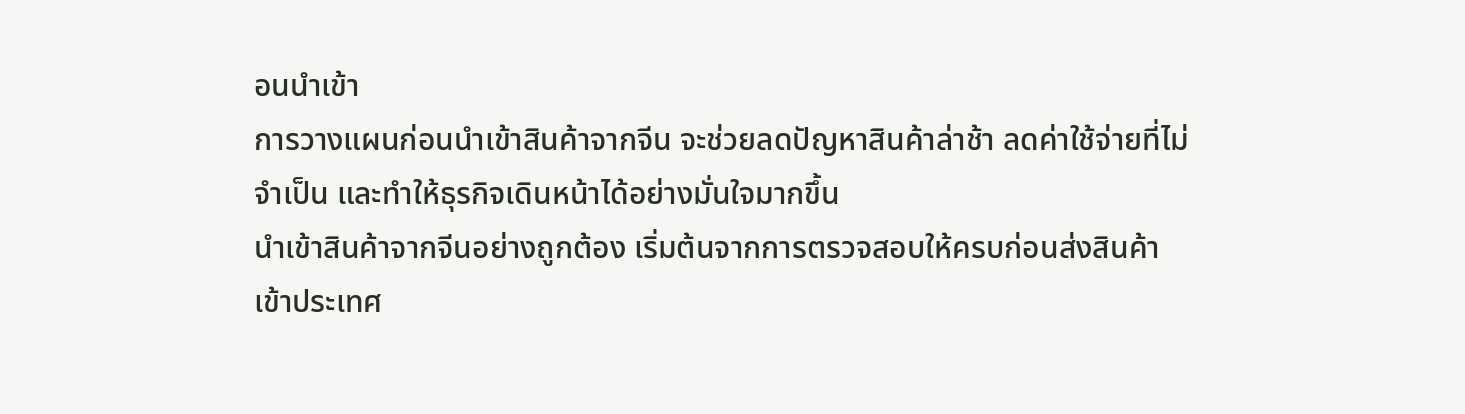อนนำเข้า
การวางแผนก่อนนำเข้าสินค้าจากจีน จะช่วยลดปัญหาสินค้าล่าช้า ลดค่าใช้จ่ายที่ไม่จำเป็น และทำให้ธุรกิจเดินหน้าได้อย่างมั่นใจมากขึ้น
นำเข้าสินค้าจากจีนอย่างถูกต้อง เริ่มต้นจากการตรวจสอบให้ครบก่อนส่งสินค้าเข้าประเทศ